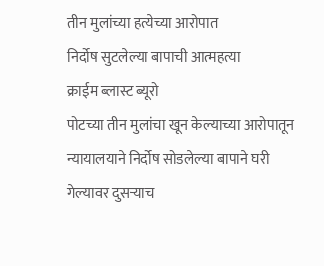तीन मुलांच्या हत्येच्या आरोपात
निर्दोष सुटलेल्या बापाची आत्महत्या
क्राईम ब्लास्ट ब्यूरो
पोटच्या तीन मुलांचा खून केल्याच्या आरोपातून न्यायालयाने निर्दोष सोडलेल्या बापाने घरी गेल्यावर दुसऱ्याच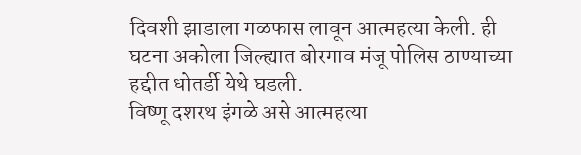दिवशी झाडाला गळफास लावून आत्महत्या केली. ही घटना अकोला जिल्ह्यात बोरगाव मंजू पोलिस ठाण्याच्या हद्दीत धोतर्डी येथे घडली.
विष्णू दशरथ इंगळे असे आत्महत्या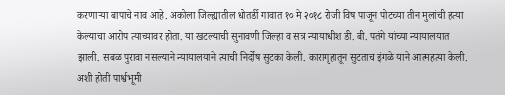करणाऱ्या बापाचे नाव आहे. अकोला जिल्ह्यातील धोतर्डी गावात १० मे २०१८ रोजी विष पाजून पोटच्या तीन मुलांची हत्या केल्याचा आरोप त्याच्यावर होता. या खटल्याची सुनावणी जिल्हा व सत्र न्यायाधीश डी. बी. पतंगे यांच्या न्यायालयात झाली. सबळ पुरावा नसल्याने न्यायालयाने त्याची निर्दोष सुटका केली. कारागृहातून सुटताच इंगळे याने आत्महत्या केली.
अशी होती पार्श्वभूमी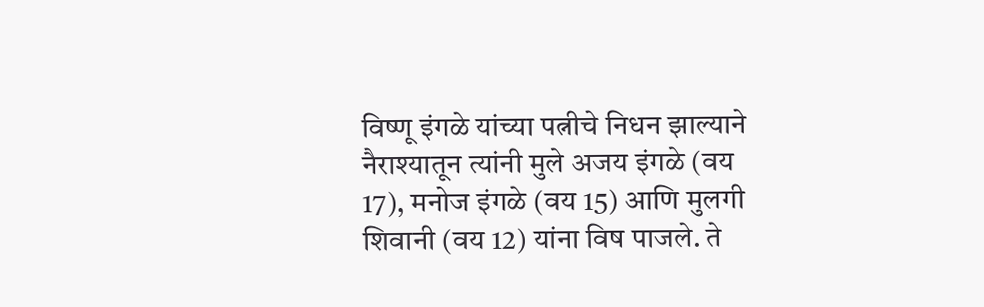विष्णू इंगळे यांच्या पत्नीचे निधन झाल्याने नैराश्यातून त्यांनी मुले अजय इंगळे (वय 17), मनोज इंगळे (वय 15) आणि मुलगी शिवानी (वय 12) यांना विष पाजले. ते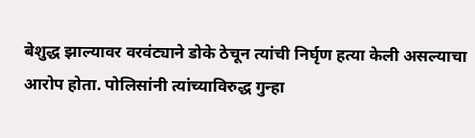बेशुद्ध झाल्यावर वरवंट्याने डोके ठेचून त्यांची निर्घृण हत्या केली असल्याचा आरोप होता. पोलिसांनी त्यांच्याविरुद्ध गुन्हा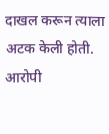दाखल करून त्याला अटक केली होती. आरोपी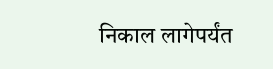निकाल लागेपर्यंत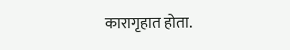कारागृहात होता.